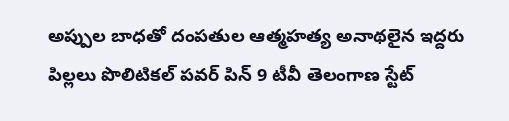అప్పుల బాధతో దంపతుల ఆత్మహత్య అనాథలైన ఇద్దరు పిల్లలు పొలిటికల్ పవర్ పిన్ 9 టీవీ తెలంగాణ స్టేట్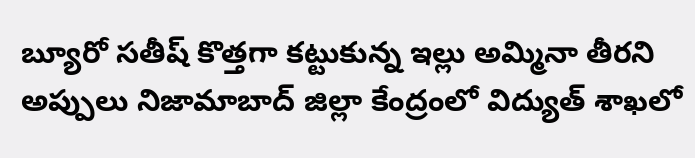బ్యూరో సతీష్ కొత్తగా కట్టుకున్న ఇల్లు అమ్మినా తీరని అప్పులు నిజామాబాద్ జిల్లా కేంద్రంలో విద్యుత్ శాఖలో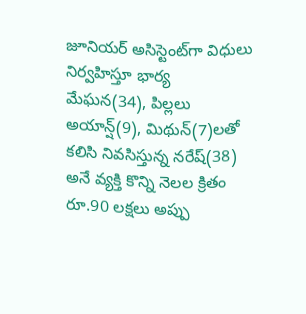జూనియర్ అసిస్టెంట్‌గా విధులు నిర్వహిస్తూ భార్య మేఘన(34), పిల్లలు అయాన్ష్(9), మిథున్(7)లతో కలిసి నివసిస్తున్న నరేష్(38) అనే వ్యక్తి కొన్ని నెలల క్రితం రూ.90 లక్షలు అప్పు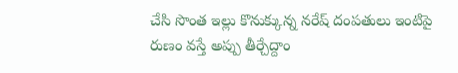చేసి సొంత ఇల్లు కొనుక్కున్న నరేష్ దంపతులు ఇంటిపై రుణం వస్తే అప్పు తీర్చేద్దాం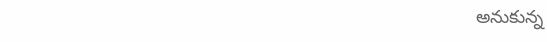అనుకున్న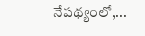నేపథ్యంలో,...